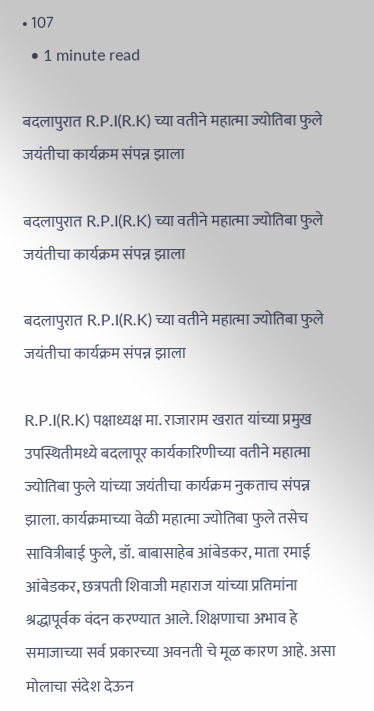• 107
  • 1 minute read

बदलापुरात R.P.I(R.K) च्या वतीने महात्मा ज्योतिबा फुले जयंतीचा कार्यक्रम संपन्न झाला

बदलापुरात R.P.I(R.K) च्या वतीने महात्मा ज्योतिबा फुले जयंतीचा कार्यक्रम संपन्न झाला

बदलापुरात R.P.I(R.K) च्या वतीने महात्मा ज्योतिबा फुले जयंतीचा कार्यक्रम संपन्न झाला

R.P.I(R.K) पक्षाध्यक्ष मा. राजाराम खरात यांच्या प्रमुख उपस्थितीमध्ये बदलापूर कार्यकारिणीच्या वतीने महात्मा ज्योतिबा फुले यांच्या जयंतीचा कार्यक्रम नुकताच संपन्न झाला. कार्यक्रमाच्या वेळी महात्मा ज्योतिबा फुले तसेच सावित्रीबाई फुले, डॉ. बाबासाहेब आंबेडकर, माता रमाई आंबेडकर, छत्रपती शिवाजी महाराज यांच्या प्रतिमांना श्रद्धापूर्वक वंदन करण्यात आले. शिक्षणाचा अभाव हे समाजाच्या सर्व प्रकारच्या अवनती चे मूळ कारण आहे. असा मोलाचा संदेश देऊन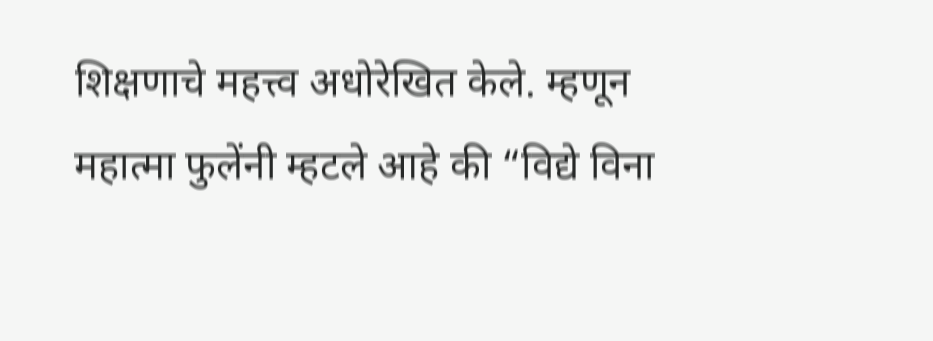शिक्षणाचे महत्त्व अधोरेखित केले. म्हणून महात्मा फुलेंनी म्हटले आहे की “विद्ये विना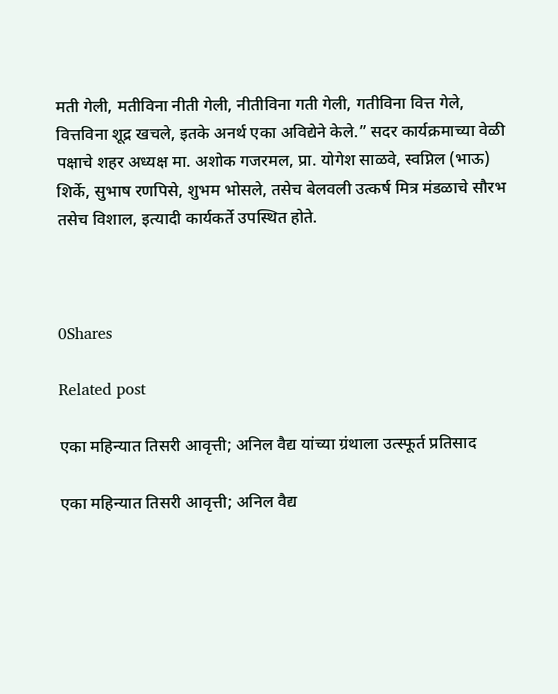मती गेली, मतीविना नीती गेली, नीतीविना गती गेली, गतीविना वित्त गेले, वित्तविना शूद्र खचले, इतके अनर्थ एका अविद्येने केले.” सदर कार्यक्रमाच्या वेळी पक्षाचे शहर अध्यक्ष मा. अशोक गजरमल, प्रा. योगेश साळवे, स्वप्निल (भाऊ) शिर्के, सुभाष रणपिसे, शुभम भोसले, तसेच बेलवली उत्कर्ष मित्र मंडळाचे सौरभ तसेच विशाल, इत्यादी कार्यकर्ते उपस्थित होते.



0Shares

Related post

एका महिन्यात तिसरी आवृत्ती; अनिल वैद्य यांच्या ग्रंथाला उत्स्फूर्त प्रतिसाद

एका महिन्यात तिसरी आवृत्ती; अनिल वैद्य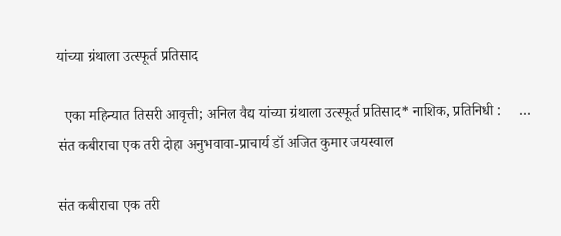यांच्या ग्रंथाला उत्स्फूर्त प्रतिसाद

  एका महिन्यात तिसरी आवृत्ती; अनिल वैद्य यांच्या ग्रंथाला उत्स्फूर्त प्रतिसाद* नाशिक, प्रतिनिधी :     …
संत कबीराचा एक तरी दोहा अनुभवावा-प्राचार्य डॉ अजित कुमार जयस्वाल

संत कबीराचा एक तरी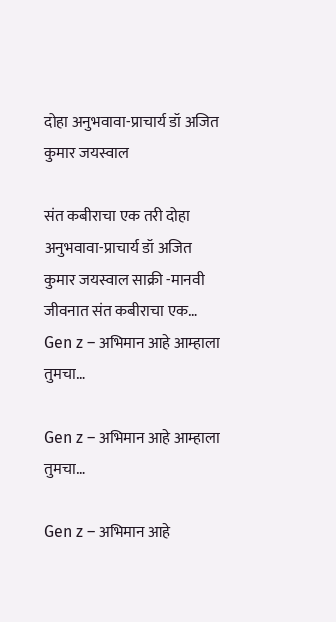दोहा अनुभवावा-प्राचार्य डॉ अजित कुमार जयस्वाल

संत कबीराचा एक तरी दोहा अनुभवावा-प्राचार्य डॉ अजित कुमार जयस्वाल साक्री -मानवी जीवनात संत कबीराचा एक…
Gen z – अभिमान आहे आम्हाला तुमचा…

Gen z – अभिमान आहे आम्हाला तुमचा…

Gen z – अभिमान आहे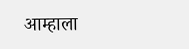आम्हाला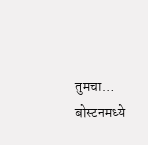तुमचा…              बोस्टनमध्ये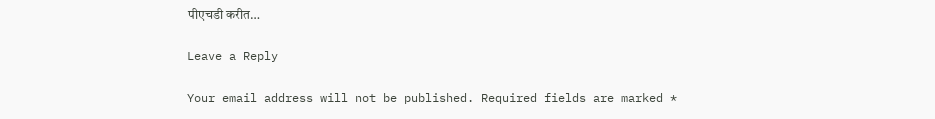पीएचडी करीत…

Leave a Reply

Your email address will not be published. Required fields are marked *